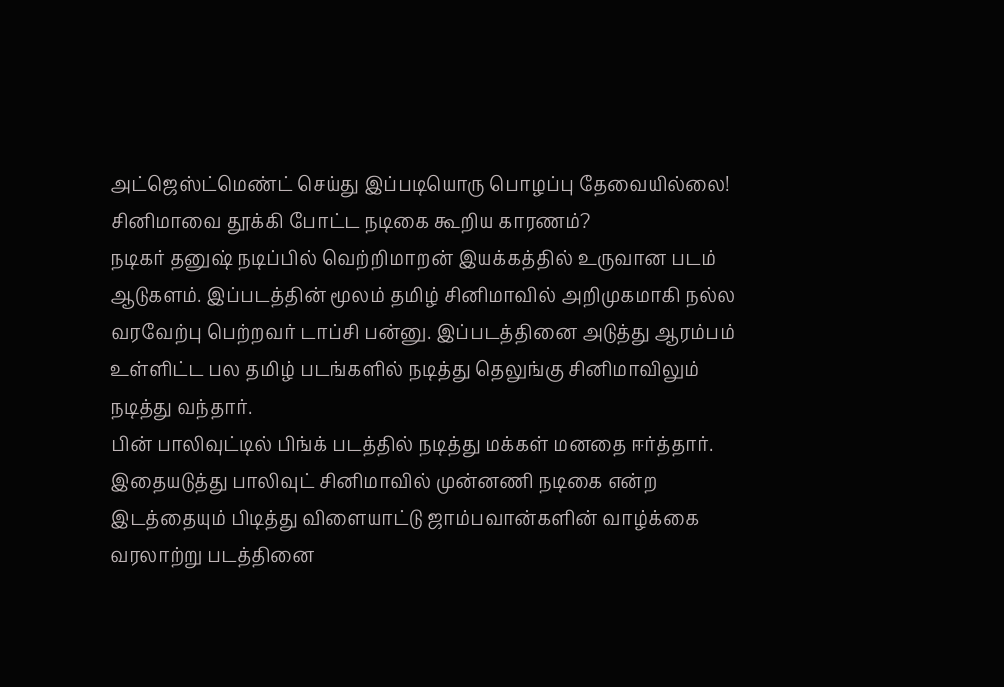அட்ஜெஸ்ட்மெண்ட் செய்து இப்படியொரு பொழப்பு தேவையில்லை! சினிமாவை தூக்கி போட்ட நடிகை கூறிய காரணம்?
நடிகர் தனுஷ் நடிப்பில் வெற்றிமாறன் இயக்கத்தில் உருவான படம் ஆடுகளம். இப்படத்தின் மூலம் தமிழ் சினிமாவில் அறிமுகமாகி நல்ல வரவேற்பு பெற்றவர் டாப்சி பன்னு. இப்படத்தினை அடுத்து ஆரம்பம் உள்ளிட்ட பல தமிழ் படங்களில் நடித்து தெலுங்கு சினிமாவிலும் நடித்து வந்தார்.
பின் பாலிவுட்டில் பிங்க் படத்தில் நடித்து மக்கள் மனதை ஈர்த்தார். இதையடுத்து பாலிவுட் சினிமாவில் முன்னணி நடிகை என்ற இடத்தையும் பிடித்து விளையாட்டு ஜாம்பவான்களின் வாழ்க்கை வரலாற்று படத்தினை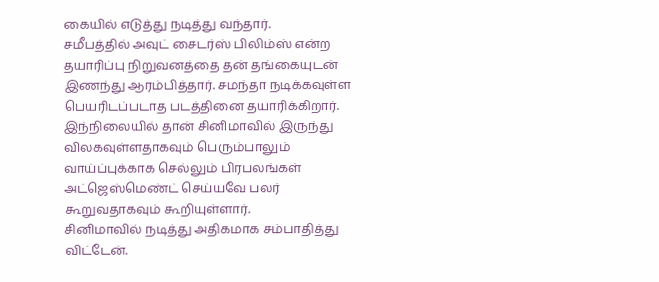கையில் எடுத்து நடித்து வந்தார்.
சமீபத்தில் அவுட் சைடர்ஸ் பிலிம்ஸ் என்ற தயாரிப்பு நிறுவனத்தை தன் தங்கையுடன் இணந்து ஆரம்பித்தார். சமந்தா நடிக்கவுள்ள பெயரிடப்படாத படத்தினை தயாரிக்கிறார். இந்நிலையில் தான் சினிமாவில் இருந்து விலகவுள்ளதாகவும் பெரும்பாலும் வாய்ப்புக்காக செல்லும் பிரபலங்கள் அட்ஜெஸ்மெண்ட் செய்யவே பலர் கூறுவதாகவும் கூறியுள்ளார்.
சினிமாவில் நடித்து அதிகமாக சம்பாதித்து விட்டேன்.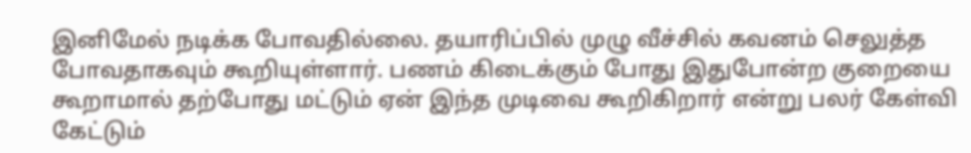இனிமேல் நடிக்க போவதில்லை. தயாரிப்பில் முழு வீச்சில் கவனம் செலுத்த போவதாகவும் கூறியுள்ளார். பணம் கிடைக்கும் போது இதுபோன்ற குறையை கூறாமால் தற்போது மட்டும் ஏன் இந்த முடிவை கூறிகிறார் என்று பலர் கேள்வி கேட்டும்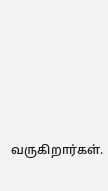வருகிறார்கள்.